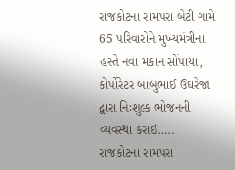રાજકોટના રામપરા બેટી ગામે 65 પરિવારોને મુખ્યમંત્રીના હસ્તે નવા મકાન સોંપાયા, કોર્પોરેટર બાબુભાઈ ઉઘરેજા દ્વારા નિઃશુલ્ક ભોજનની વ્યવસ્થા કરાઇ…..
રાજકોટના રામપરા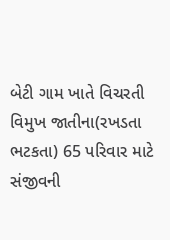બેટી ગામ ખાતે વિચરતી વિમુખ જાતીના(રખડતા ભટકતા) 65 પરિવાર માટે સંજીવની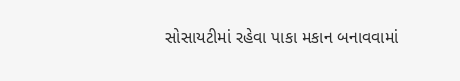સોસાયટીમાં રહેવા પાકા મકાન બનાવવામાં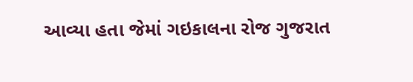આવ્યા હતા જેમાં ગઇકાલના રોજ ગુજરાત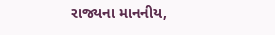રાજ્યના માનનીય,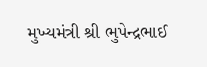મુખ્યમંત્રી શ્રી ભુપેન્દ્રભાઈ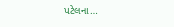પટેલના…